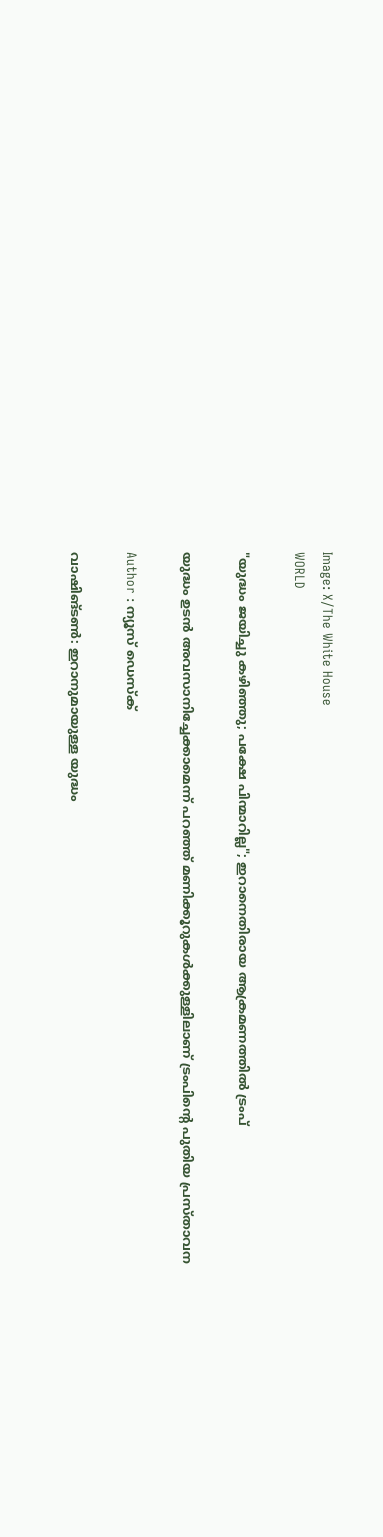Image: X/The White House
WORLD

"യുദ്ധം ജയിച്ചു കഴിഞ്ഞു; പക്ഷേ പിന്മാറില്ല"; ഇറാനെതിരായ ആക്രമണത്തില്‍ ട്രംപ്

യുദ്ധം ഉടന്‍ അവസാനിച്ചേക്കാമെന്ന് പറഞ്ഞ് മണിക്കൂറുകള്‍ക്കുള്ളിലാണ് ട്രംപിന്റെ പുതിയ പ്രസ്താവന

Author : ന്യൂസ് ഡെസ്ക്

വാഷിങ്ടണ്‍: ഇറാനുമായുള്ള യുദ്ധം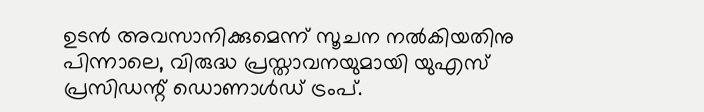ഉടന്‍ അവസാനിക്കുമെന്ന് സൂചന നല്‍കിയതിനു പിന്നാലെ, വിരുദ്ധ പ്രസ്താവനയുമായി യുഎസ് പ്രസിഡന്റ് ഡൊണാള്‍ഡ് ട്രംപ്.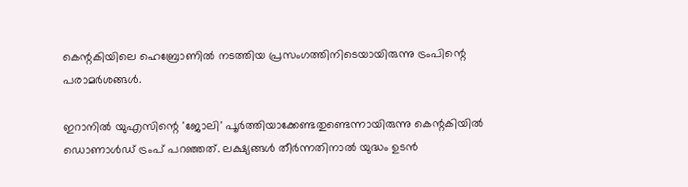കെന്റകിയിലെ ഹെബ്രോണില്‍ നടത്തിയ പ്രസംഗത്തിനിടെയായിരുന്നു ട്രംപിന്റെ പരാമര്‍ശങ്ങള്‍.

ഇറാനില്‍ യുഎസിന്റെ 'ജോലി' പൂര്‍ത്തിയാക്കേണ്ടതുണ്ടെന്നായിരുന്നു കെന്റകിയില്‍ ഡൊണാള്‍ഡ് ട്രംപ് പറഞ്ഞത്. ലക്ഷ്യങ്ങള്‍ തീര്‍ന്നതിനാല്‍ യുദ്ധം ഉടന്‍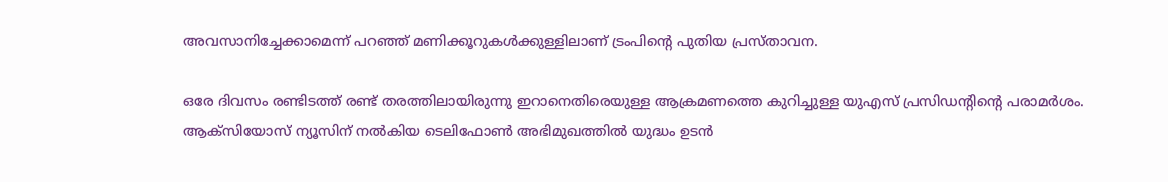അവസാനിച്ചേക്കാമെന്ന് പറഞ്ഞ് മണിക്കൂറുകള്‍ക്കുള്ളിലാണ് ട്രംപിന്റെ പുതിയ പ്രസ്താവന.

ഒരേ ദിവസം രണ്ടിടത്ത് രണ്ട് തരത്തിലായിരുന്നു ഇറാനെതിരെയുള്ള ആക്രമണത്തെ കുറിച്ചുള്ള യുഎസ് പ്രസിഡന്റിന്റെ പരാമര്‍ശം. ആക്‌സിയോസ് ന്യൂസിന് നല്‍കിയ ടെലിഫോണ്‍ അഭിമുഖത്തില്‍ യുദ്ധം ഉടന്‍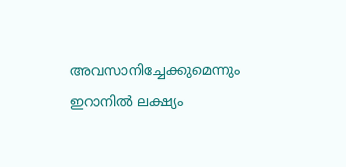അവസാനിച്ചേക്കുമെന്നും ഇറാനില്‍ ലക്ഷ്യം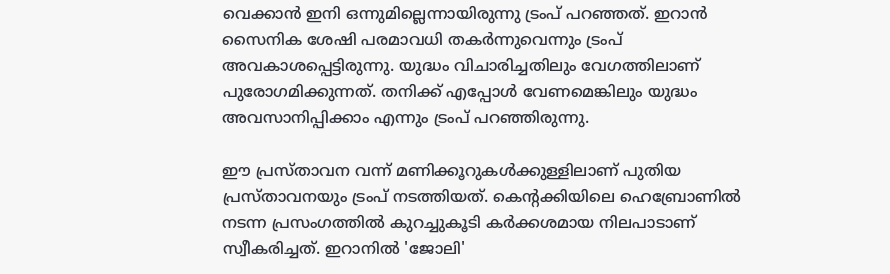വെക്കാന്‍ ഇനി ഒന്നുമില്ലെന്നായിരുന്നു ട്രംപ് പറഞ്ഞത്. ഇറാന്‍ സൈനിക ശേഷി പരമാവധി തകര്‍ന്നുവെന്നും ട്രംപ് അവകാശപ്പെട്ടിരുന്നു. യുദ്ധം വിചാരിച്ചതിലും വേഗത്തിലാണ് പുരോഗമിക്കുന്നത്. തനിക്ക് എപ്പോള്‍ വേണമെങ്കിലും യുദ്ധം അവസാനിപ്പിക്കാം എന്നും ട്രംപ് പറഞ്ഞിരുന്നു.

ഈ പ്രസ്താവന വന്ന് മണിക്കൂറുകള്‍ക്കുള്ളിലാണ് പുതിയ പ്രസ്താവനയും ട്രംപ് നടത്തിയത്. കെന്റക്കിയിലെ ഹെബ്രോണില്‍ നടന്ന പ്രസംഗത്തില്‍ കുറച്ചുകൂടി കര്‍ക്കശമായ നിലപാടാണ് സ്വീകരിച്ചത്. ഇറാനില്‍ 'ജോലി'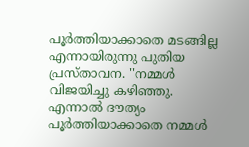പൂര്‍ത്തിയാക്കാതെ മടങ്ങില്ല എന്നായിരുന്നു പുതിയ പ്രസ്താവന. ''നമ്മള്‍ വിജയിച്ചു കഴിഞ്ഞു. എന്നാല്‍ ദൗത്യം പൂര്‍ത്തിയാക്കാതെ നമ്മള്‍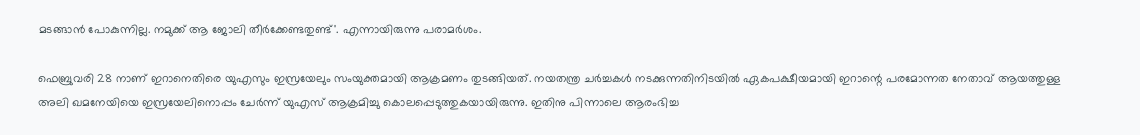മടങ്ങാന്‍ പോകുന്നില്ല. നമുക്ക് ആ ജോലി തീര്‍ക്കേണ്ടതുണ്ട്'. എന്നായിരുന്നു പരാമര്‍ശം.

ഫെബ്രുവരി 28 നാണ് ഇറാനെതിരെ യുഎസും ഇസ്രയേലും സംയുക്തമായി ആക്രമണം തുടങ്ങിയത്. നയതന്ത്ര ചര്‍ച്ചകള്‍ നടക്കുന്നതിനിടയില്‍ ഏകപക്ഷീയമായി ഇറാന്റെ പരമോന്നത നേതാവ് ആയത്തുള്ള അലി ഖമനേയിയെ ഇസ്രയേലിനൊപ്പം ചേര്‍ന്ന് യുഎസ് ആക്രമിച്ചു കൊലപ്പെടുത്തുകയായിരുന്നു. ഇതിനു പിന്നാലെ ആരംഭിച്ച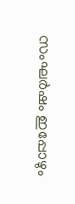സംഘര്‍ഷം ഇപ്പോഴും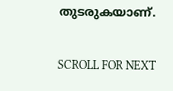തുടരുകയാണ്.

SCROLL FOR NEXT